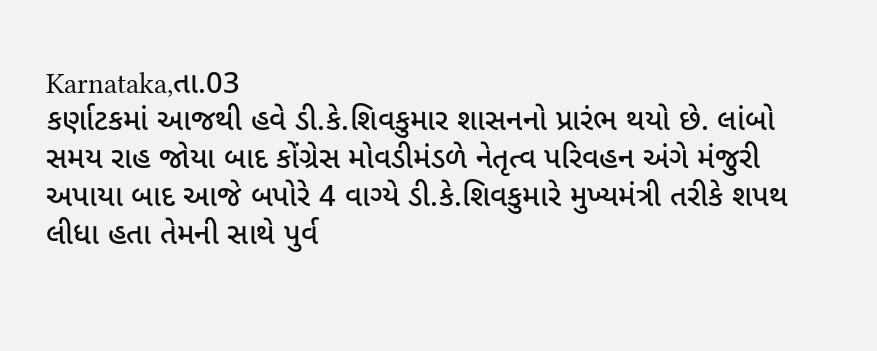Karnataka,તા.03
કર્ણાટકમાં આજથી હવે ડી.કે.શિવકુમાર શાસનનો પ્રારંભ થયો છે. લાંબો સમય રાહ જોયા બાદ કોંગ્રેસ મોવડીમંડળે નેતૃત્વ પરિવહન અંગે મંજુરી અપાયા બાદ આજે બપોરે 4 વાગ્યે ડી.કે.શિવકુમારે મુખ્યમંત્રી તરીકે શપથ લીધા હતા તેમની સાથે પુર્વ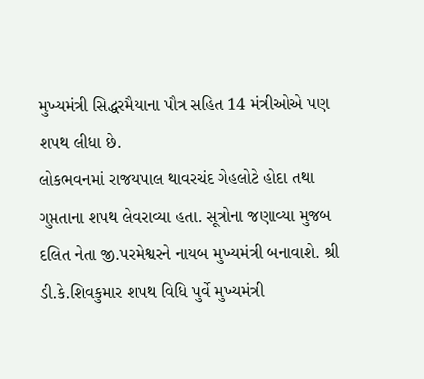મુખ્યમંત્રી સિદ્ધરમૈયાના પૌત્ર સહિત 14 મંત્રીઓએ પણ શપથ લીધા છે.
લોકભવનમાં રાજયપાલ થાવરચંદ ગેહલોટે હોદા તથા ગુપ્તતાના શપથ લેવરાવ્યા હતા. સૂત્રોના જણાવ્યા મુજબ દલિત નેતા જી.પરમેશ્વરને નાયબ મુખ્યમંત્રી બનાવાશે. શ્રી ડી.કે.શિવકુમાર શપથ વિધિ પુર્વે મુખ્યમંત્રી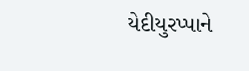યેદીયુરપ્પાને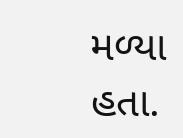મળ્યા હતા.